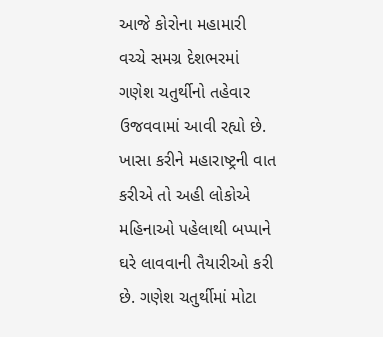આજે કોરોના મહામારી વચ્ચે સમગ્ર દેશભરમાં ગણેશ ચતુર્થીનો તહેવાર ઉજવવામાં આવી રહ્યો છે. ખાસા કરીને મહારાષ્ટ્રની વાત કરીએ તો અહી લોકોએ મહિનાઓ પહેલાથી બપ્પાને ઘરે લાવવાની તૈયારીઓ કરી છે. ગણેશ ચતુર્થીમાં મોટા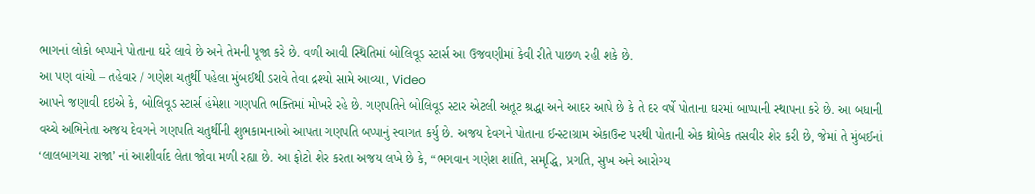ભાગનાં લોકો બપ્પાને પોતાના ઘરે લાવે છે અને તેમની પૂજા કરે છે. વળી આવી સ્થિતિમાં બોલિવૂડ સ્ટાર્સ આ ઉજવણીમાં કેવી રીતે પાછળ રહી શકે છે.
આ પણ વાંચો – તહેવાર / ગણેશ ચતુર્થી પહેલા મુંબઈથી ડરાવે તેવા દ્રશ્યો સામે આવ્યા, Video
આપને જણાવી દઇએ કે, બોલિવૂડ સ્ટાર્સ હંમેશા ગણપતિ ભક્તિમાં મોખરે રહે છે. ગણપતિને બોલિવૂડ સ્ટાર એટલી અતૂટ શ્રદ્ધા અને આદર આપે છે કે તે દર વર્ષે પોતાના ઘરમાં બાપ્પાની સ્થાપના કરે છે. આ બધાની વચ્ચે અભિનેતા અજય દેવગને ગણપતિ ચતુર્થીની શુભકામનાઓ આપતા ગણપતિ બપ્પાનું સ્વાગત કર્યુ છે. અજય દેવગને પોતાના ઈન્સ્ટાગ્રામ એકાઉન્ટ પરથી પોતાની એક થ્રોબેક તસવીર શેર કરી છે, જેમાં તે મુંબઈનાં ‘લાલબાગચા રાજા’ નાં આશીર્વાદ લેતા જોવા મળી રહ્યા છે. આ ફોટો શેર કરતા અજય લખે છે કે, “ભગવાન ગણેશ શાંતિ, સમૃદ્ધિ, પ્રગતિ, સુખ અને આરોગ્ય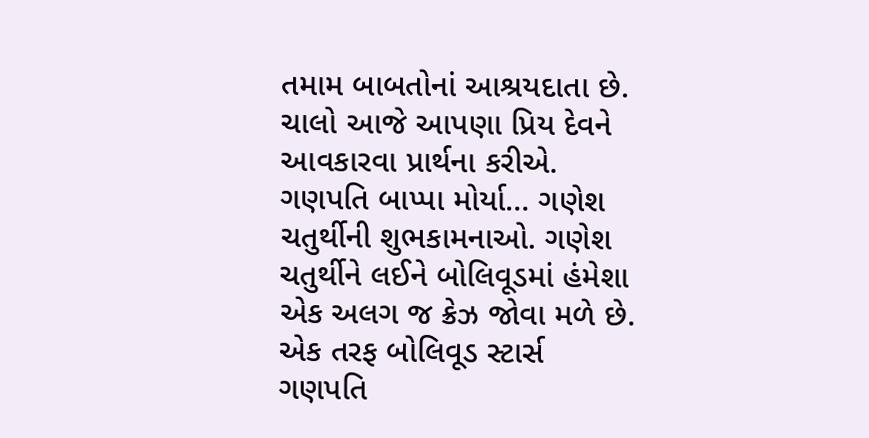તમામ બાબતોનાં આશ્રયદાતા છે. ચાલો આજે આપણા પ્રિય દેવને આવકારવા પ્રાર્થના કરીએ. ગણપતિ બાપ્પા મોર્યા… ગણેશ ચતુર્થીની શુભકામનાઓ. ગણેશ ચતુર્થીને લઈને બોલિવૂડમાં હંમેશા એક અલગ જ ક્રેઝ જોવા મળે છે. એક તરફ બોલિવૂડ સ્ટાર્સ ગણપતિ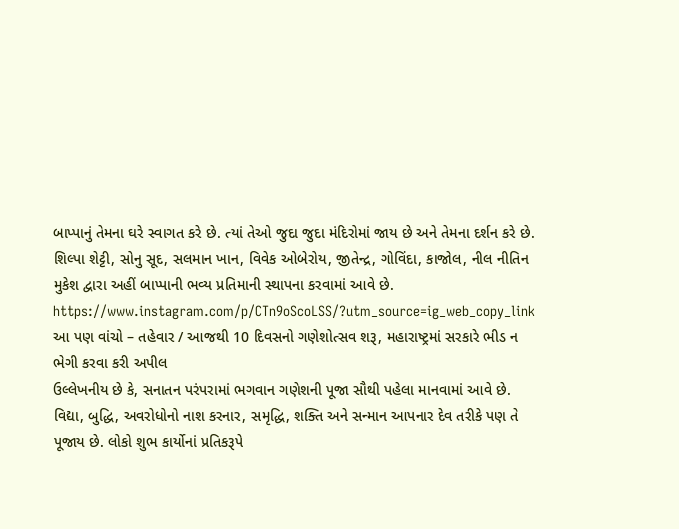બાપ્પાનું તેમના ઘરે સ્વાગત કરે છે. ત્યાં તેઓ જુદા જુદા મંદિરોમાં જાય છે અને તેમના દર્શન કરે છે. શિલ્પા શેટ્ટી, સોનુ સૂદ, સલમાન ખાન, વિવેક ઓબેરોય, જીતેન્દ્ર, ગોવિંદા, કાજોલ, નીલ નીતિન મુકેશ દ્વારા અહીં બાપ્પાની ભવ્ય પ્રતિમાની સ્થાપના કરવામાં આવે છે.
https://www.instagram.com/p/CTn9oScoLSS/?utm_source=ig_web_copy_link
આ પણ વાંચો – તહેવાર / આજથી 10 દિવસનો ગણેશોત્સવ શરૂ, મહારાષ્ટ્રમાં સરકારે ભીડ ન ભેગી કરવા કરી અપીલ
ઉલ્લેખનીય છે કે, સનાતન પરંપરામાં ભગવાન ગણેશની પૂજા સૌથી પહેલા માનવામાં આવે છે. વિદ્યા, બુદ્ધિ, અવરોધોનો નાશ કરનાર, સમૃદ્ધિ, શક્તિ અને સન્માન આપનાર દેવ તરીકે પણ તે પૂજાય છે. લોકો શુભ કાર્યોનાં પ્રતિકરૂપે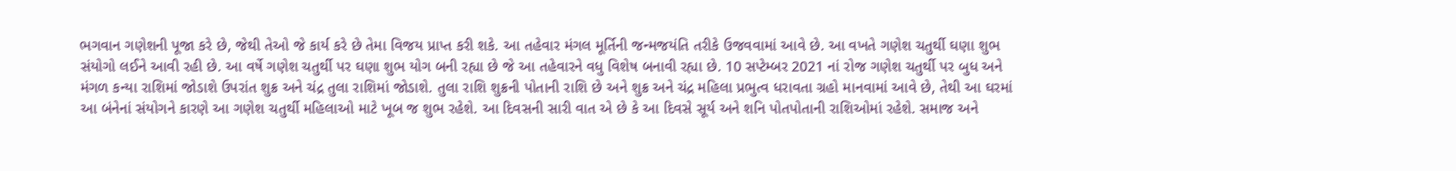ભગવાન ગણેશની પૂજા કરે છે, જેથી તેઓ જે કાર્ય કરે છે તેમા વિજય પ્રાપ્ત કરી શકે. આ તહેવાર મંગલ મૂર્તિની જન્મજયંતિ તરીકે ઉજવવામાં આવે છે. આ વખતે ગણેશ ચતુર્થી ઘણા શુભ સંયોગો લઈને આવી રહી છે. આ વર્ષે ગણેશ ચતુર્થી પર ઘણા શુભ યોગ બની રહ્યા છે જે આ તહેવારને વધુ વિશેષ બનાવી રહ્યા છે. 10 સપ્ટેમ્બર 2021 નાં રોજ ગણેશ ચતુર્થી પર બુધ અને મંગળ કન્યા રાશિમાં જોડાશે ઉપરાંત શુક્ર અને ચંદ્ર તુલા રાશિમાં જોડાશે. તુલા રાશિ શુક્રની પોતાની રાશિ છે અને શુક્ર અને ચંદ્ર મહિલા પ્રભુત્વ ધરાવતા ગ્રહો માનવામાં આવે છે, તેથી આ ઘરમાં આ બંનેનાં સંયોગને કારણે આ ગણેશ ચતુર્થી મહિલાઓ માટે ખૂબ જ શુભ રહેશે. આ દિવસની સારી વાત એ છે કે આ દિવસે સૂર્ય અને શનિ પોતપોતાની રાશિઓમાં રહેશે. સમાજ અને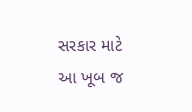સરકાર માટે આ ખૂબ જ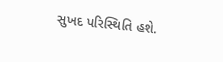સુખદ પરિસ્થિતિ હશે.